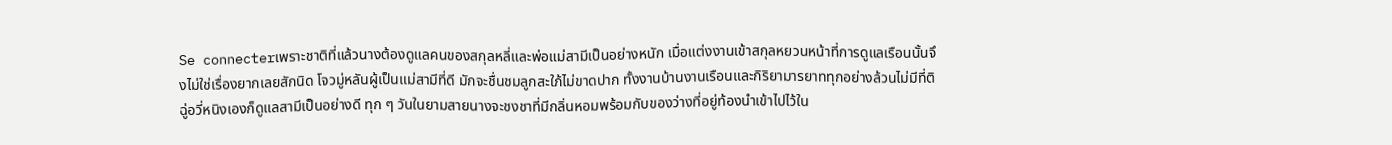Se connecterเพราะชาติที่แล้วนางต้องดูแลคนของสกุลหลี่และพ่อแม่สามีเป็นอย่างหนัก เมื่อแต่งงานเข้าสกุลหยวนหน้าที่การดูแลเรือนนั้นจึงไม่ใช่เรื่องยากเลยสักนิด โจวมู่หลันผู้เป็นแม่สามีที่ดี มักจะชื่นชมลูกสะใภ้ไม่ขาดปาก ทั้งงานบ้านงานเรือนและกิริยามารยาททุกอย่างล้วนไม่มีที่ติ
ฉู่อวี่หนิงเองก็ดูแลสามีเป็นอย่างดี ทุก ๆ วันในยามสายนางจะชงชาที่มีกลิ่นหอมพร้อมกับของว่างที่อยู่ท้องนำเข้าไปไว้ใน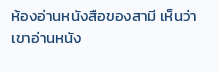ห้องอ่านหนังสือของสามี เห็นว่าเขาอ่านหนัง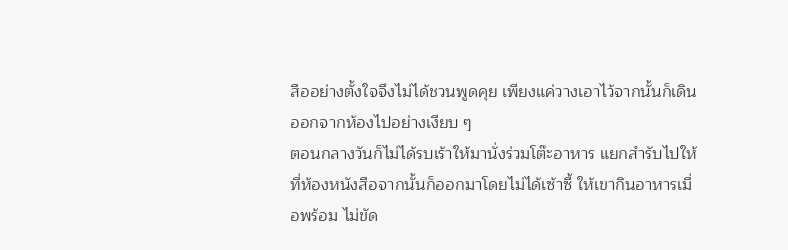สืออย่างตั้งใจจึงไม่ได้ชวนพูดคุย เพียงแค่วางเอาไว้จากนั้นก็เดินออกจากห้องไปอย่างเงียบ ๆ
ตอนกลางวันก็ไม่ได้รบเร้าให้มานั่งร่วมโต๊ะอาหาร แยกสำรับไปให้ที่ห้องหนังสือจากนั้นก็ออกมาโดยไม่ได้เซ้าซี้ ให้เขากินอาหารเมื่อพร้อม ไม่ขัด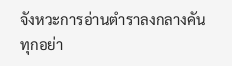จังหวะการอ่านตำราลงกลางคัน ทุกอย่า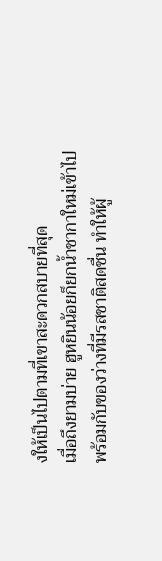งให้เป็นไปตามที่เขาสะดวกสบายที่สุด
เมื่อถึงยามบ่าย ฮูหยินน้อยก็ยกน้ำชากาใหม่เข้าไปพร้อมกับของว่างที่มีรสชาติสดชื่น ทำให้ผู้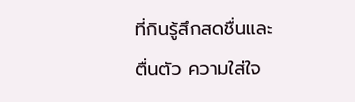ที่กินรู้สึกสดชื่นและตื่นตัว ความใส่ใจ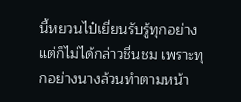นี้หยวนไป๋เยี่ยนรับรู้ทุกอย่างแต่ก็ไม่ได้กล่าวชื่นชม เพราะทุกอย่างนางล้วนทำตามหน้า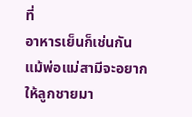ที่
อาหารเย็นก็เช่นกัน แม้พ่อแม่สามีจะอยากให้ลูกชายมา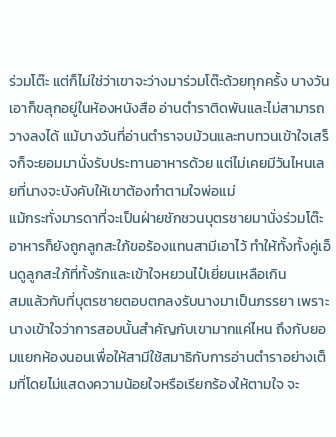ร่วมโต๊ะ แต่ก็ไม่ใช่ว่าเขาจะว่างมาร่วมโต๊ะด้วยทุกครั้ง บางวันเอาก็ขลุกอยู่ในห้องหนังสือ อ่านตำราติดพันและไม่สามารถวางลงได้ แม้บางวันที่อ่านตำราจบม้วนและทบทวนเข้าใจเสร็จก็จะยอมมานั่งรับประทานอาหารด้วย แต่ไม่เคยมีวันไหนเลยที่นางจะบังคับให้เขาต้องทำตามใจพ่อแม่
แม้กระทั่งมารดาที่จะเป็นฝ่ายชักชวนบุตรชายมานั่งร่วมโต๊ะอาหารก็ยังถูกลูกสะใภ้ขอร้องแทนสามีเอาไว้ ทำให้ทั้งทั้งคู่เอ็นดูลูกสะใภ้ที่ทั้งรักและเข้าใจหยวนไป๋เยี่ยนเหลือเกิน
สมแล้วกับที่บุตรชายตอบตกลงรับนางมาเป็นภรรยา เพราะนางเข้าใจว่าการสอบนั้นสำคัญกับเขามากแค่ไหน ถึงกับยอมแยกห้องนอนเพื่อให้สามีใช้สมาธิกับการอ่านตำราอย่างเต็มที่โดยไม่แสดงความน้อยใจหรือเรียกร้องให้ตามใจ จะ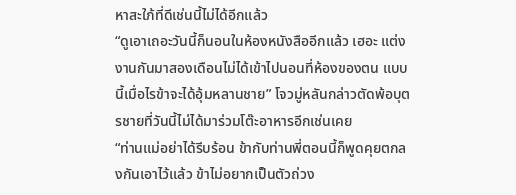หาสะใภ้ที่ดีเช่นนี้ไม่ได้อีกแล้ว
“ดูเอาเถอะวันนี้ก็นอนในห้องหนังสืออีกแล้ว เฮอะ แต่งงานกันมาสองเดือนไม่ได้เข้าไปนอนที่ห้องของตน แบบนี้เมื่อไรข้าจะได้อุ้มหลานชาย” โจวมู่หลันกล่าวตัดพ้อบุตรชายที่วันนี้ไม่ได้มาร่วมโต๊ะอาหารอีกเช่นเคย
“ท่านแม่อย่าได้รีบร้อน ข้ากับท่านพี่ตอนนี้ก็พูดคุยตกลงกันเอาไว้แล้ว ข้าไม่อยากเป็นตัวถ่วง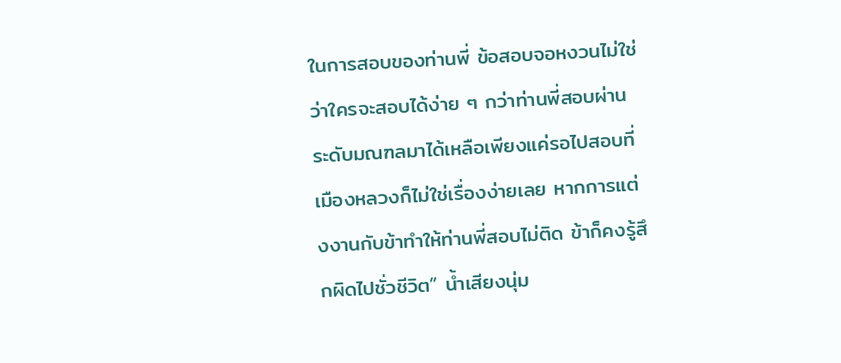ในการสอบของท่านพี่ ข้อสอบจอหงวนไม่ใช่ว่าใครจะสอบได้ง่าย ๆ กว่าท่านพี่สอบผ่านระดับมณฑลมาได้เหลือเพียงแค่รอไปสอบที่เมืองหลวงก็ไม่ใช่เรื่องง่ายเลย หากการแต่งงานกับข้าทำให้ท่านพี่สอบไม่ติด ข้าก็คงรู้สึกผิดไปชั่วชีวิต” น้ำเสียงนุ่ม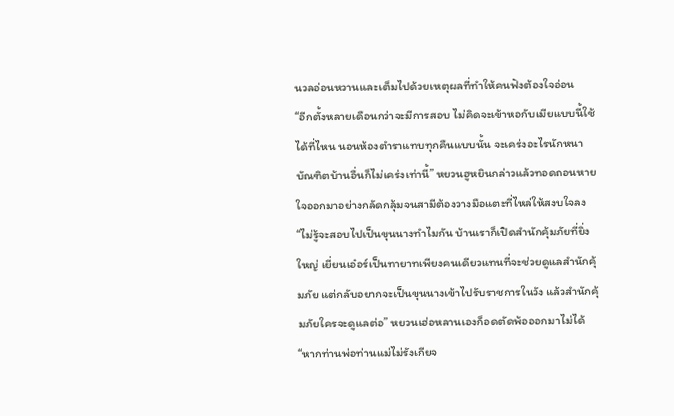นวลอ่อนหวานและเต็มไปด้วยเหตุผลที่ทำให้คนฟังต้องใจอ่อน
“อีกตั้งหลายเดือนกว่าจะมีการสอบ ไม่คิดจะเข้าหอกับเมียแบบนี้ใช้ได้ที่ไหน นอนห้องตำราแทบทุกคืนแบบนั้น จะเคร่งอะไรนักหนา บัณฑิตบ้านอื่นก็ไม่เคร่งเท่านี้” หยวนฮูหยินกล่าวแล้วทอดถอนหายใจออกมาอย่างกลัดกลุ้มจนสามีต้องวางมือแตะที่ไหล่ให้สงบใจลง
“ไม่รู้จะสอบไปเป็นขุนนางทำไมกัน บ้านเราก็เปิดสำนักคุ้มภัยที่ยิ่งใหญ่ เยี่ยนเอ๋อร์เป็นทายาทเพียงคนเดียวแทนที่จะช่วยดูแลสำนักคุ้มภัย แต่กลับอยากจะเป็นขุนนางเข้าไปรับราชการในวัง แล้วสำนักคุ้มภัยใครจะดูแลต่อ” หยวนเฮ่อหลานเองก็อดตัดพ้อออกมาไม่ได้
“หากท่านพ่อท่านแม่ไม่รังเกียจ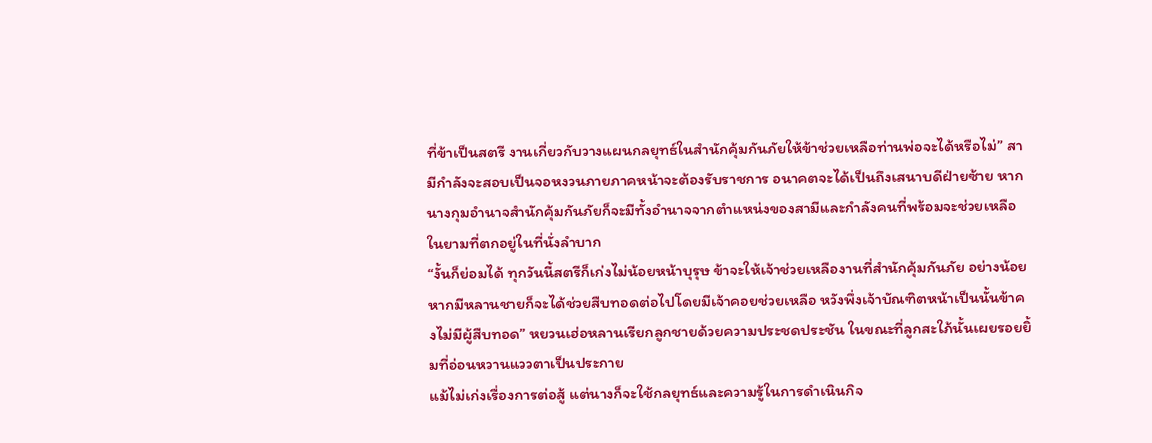ที่ข้าเป็นสตรี งานเกี่ยวกับวางแผนกลยุทธ์ในสำนักคุ้มกันภัยให้ข้าช่วยเหลือท่านพ่อจะได้หรือไม่” สามีกำลังจะสอบเป็นจอหงวนภายภาคหน้าจะต้องรับราชการ อนาคตจะได้เป็นถึงเสนาบดีฝ่ายซ้าย หากนางกุมอำนาจสำนักคุ้มกันภัยก็จะมีทั้งอำนาจจากตำแหน่งของสามีและกำลังคนที่พร้อมจะช่วยเหลือในยามที่ตกอยู่ในที่นั่งลำบาก
“งั้นก็ย่อมได้ ทุกวันนี้สตรีก็เก่งไม่น้อยหน้าบุรุษ ข้าจะให้เจ้าช่วยเหลืองานที่สำนักคุ้มกันภัย อย่างน้อยหากมีหลานชายก็จะได้ช่วยสืบทอดต่อไปโดยมีเจ้าคอยช่วยเหลือ หวังพึ่งเจ้าบัณฑิตหน้าเป็นนั้นข้าคงไม่มีผู้สืบทอด” หยวนเฮ่อหลานเรียกลูกชายด้วยความประชดประชัน ในขณะที่ลูกสะใภ้นั้นเผยรอยยิ้มที่อ่อนหวานแววตาเป็นประกาย
แม้ไม่เก่งเรื่องการต่อสู้ แต่นางก็จะใช้กลยุทธ์และความรู้ในการดำเนินกิจ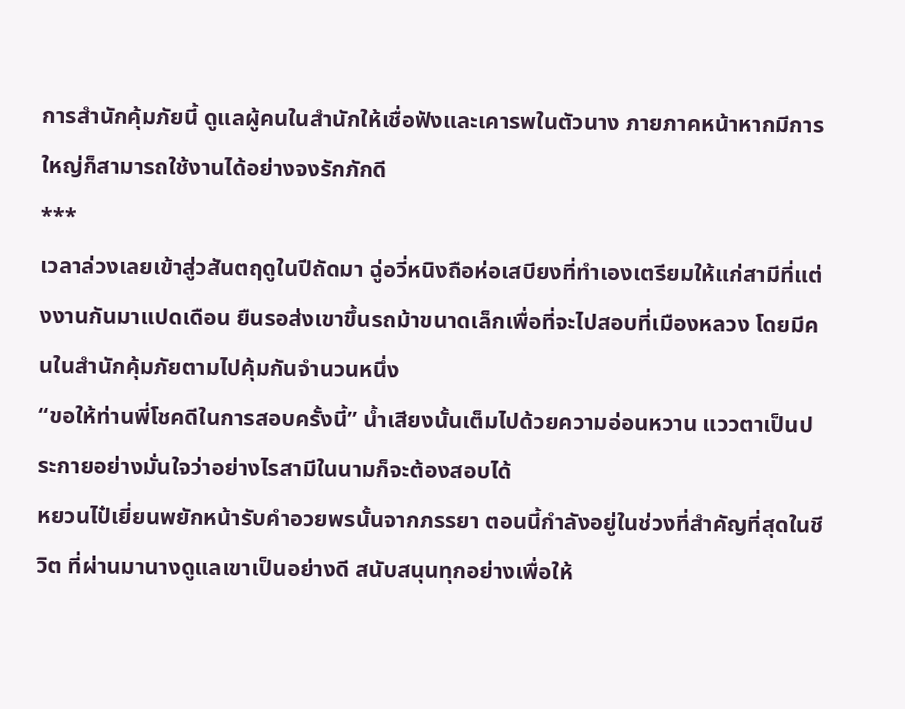การสำนักคุ้มภัยนี้ ดูแลผู้คนในสำนักให้เชื่อฟังและเคารพในตัวนาง ภายภาคหน้าหากมีการใหญ่ก็สามารถใช้งานได้อย่างจงรักภักดี
***
เวลาล่วงเลยเข้าสู่วสันตฤดูในปีถัดมา ฉู่อวี่หนิงถือห่อเสบียงที่ทำเองเตรียมให้แก่สามีที่แต่งงานกันมาแปดเดือน ยืนรอส่งเขาขึ้นรถม้าขนาดเล็กเพื่อที่จะไปสอบที่เมืองหลวง โดยมีคนในสำนักคุ้มภัยตามไปคุ้มกันจำนวนหนึ่ง
“ขอให้ท่านพี่โชคดีในการสอบครั้งนี้” น้ำเสียงนั้นเต็มไปด้วยความอ่อนหวาน แววตาเป็นประกายอย่างมั่นใจว่าอย่างไรสามีในนามก็จะต้องสอบได้
หยวนไป๋เยี่ยนพยักหน้ารับคำอวยพรนั้นจากภรรยา ตอนนี้กำลังอยู่ในช่วงที่สำคัญที่สุดในชีวิต ที่ผ่านมานางดูแลเขาเป็นอย่างดี สนับสนุนทุกอย่างเพื่อให้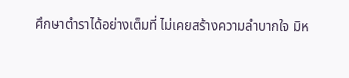ศึกษาตำราได้อย่างเต็มที่ ไม่เคยสร้างความลำบากใจ มิห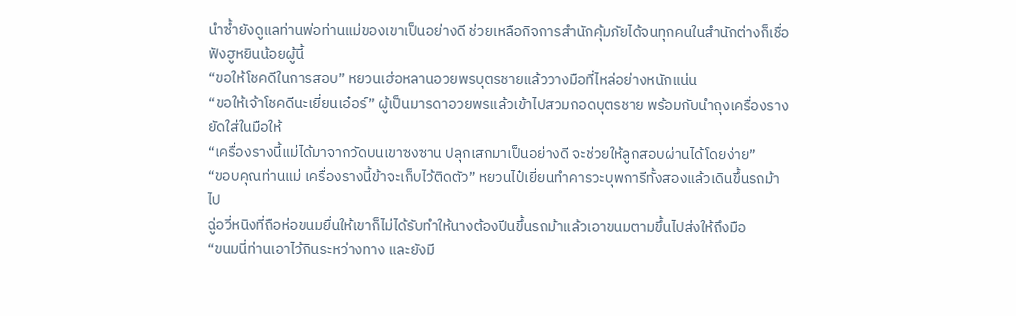นำซ้ำยังดูแลท่านพ่อท่านแม่ของเขาเป็นอย่างดี ช่วยเหลือกิจการสำนักคุ้มภัยได้จนทุกคนในสำนักต่างก็เชื่อฟังฮูหยินน้อยผู้นี้
“ขอให้โชคดีในการสอบ” หยวนเฮ่อหลานอวยพรบุตรชายแล้ววางมือที่ไหล่อย่างหนักแน่น
“ขอให้เจ้าโชคดีนะเยี่ยนเอ๋อร์” ผู้เป็นมารดาอวยพรแล้วเข้าไปสวมกอดบุตรชาย พร้อมกับนำถุงเครื่องรางยัดใส่ในมือให้
“เครื่องรางนี้แม่ได้มาจากวัดบนเขาซงซาน ปลุกเสกมาเป็นอย่างดี จะช่วยให้ลูกสอบผ่านได้โดยง่าย”
“ขอบคุณท่านแม่ เครื่องรางนี้ข้าจะเก็บไว้ติดตัว” หยวนไป๋เยี่ยนทำคารวะบุพการีทั้งสองแล้วเดินขึ้นรถม้าไป
ฉู่อวี่หนิงที่ถือห่อขนมยื่นให้เขาก็ไม่ได้รับทำให้นางต้องปีนขึ้นรถม้าแล้วเอาขนมตามขึ้นไปส่งให้ถึงมือ
“ขนมนี่ท่านเอาไว้กินระหว่างทาง และยังมี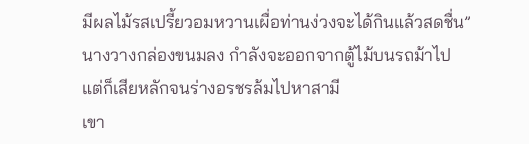มีผลไม้รสเปรี้ยวอมหวานเผื่อท่านง่วงจะได้กินแล้วสดชื่น” นางวางกล่องขนมลง กำลังจะออกจากตู้ไม้บนรถม้าไป แต่ก็เสียหลักจนร่างอรชรล้มไปหาสามี
เขา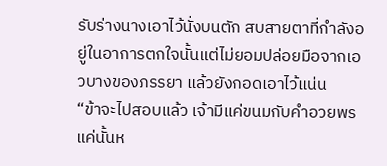รับร่างนางเอาไว้นั่งบนตัก สบสายตาที่กำลังอยู่ในอาการตกใจนั้นแต่ไม่ยอมปล่อยมือจากเอวบางของภรรยา แล้วยังกอดเอาไว้แน่น
“ข้าจะไปสอบแล้ว เจ้ามีแค่ขนมกับคำอวยพรแค่นั้นห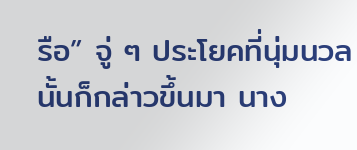รือ” จู่ ๆ ประโยคที่นุ่มนวลนั้นก็กล่าวขึ้นมา นาง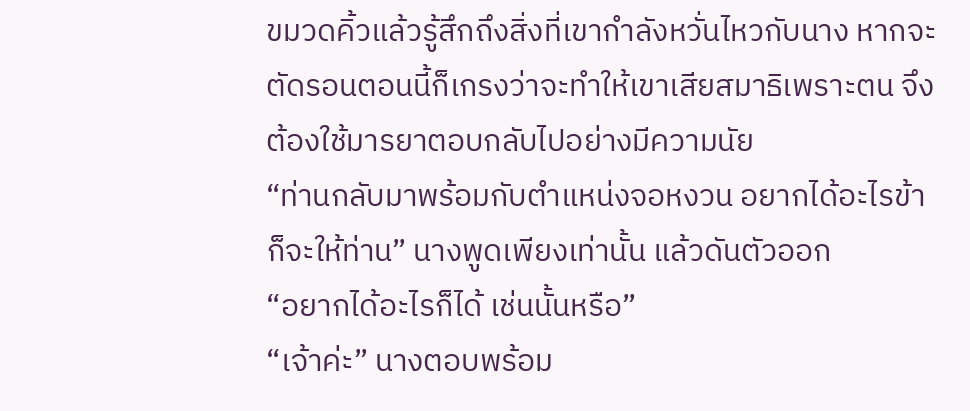ขมวดคิ้วแล้วรู้สึกถึงสิ่งที่เขากำลังหวั่นไหวกับนาง หากจะตัดรอนตอนนี้ก็เกรงว่าจะทำให้เขาเสียสมาธิเพราะตน จึงต้องใช้มารยาตอบกลับไปอย่างมีความนัย
“ท่านกลับมาพร้อมกับตำแหน่งจอหงวน อยากได้อะไรข้าก็จะให้ท่าน” นางพูดเพียงเท่านั้น แล้วดันตัวออก
“อยากได้อะไรก็ได้ เช่นนั้นหรือ”
“เจ้าค่ะ” นางตอบพร้อม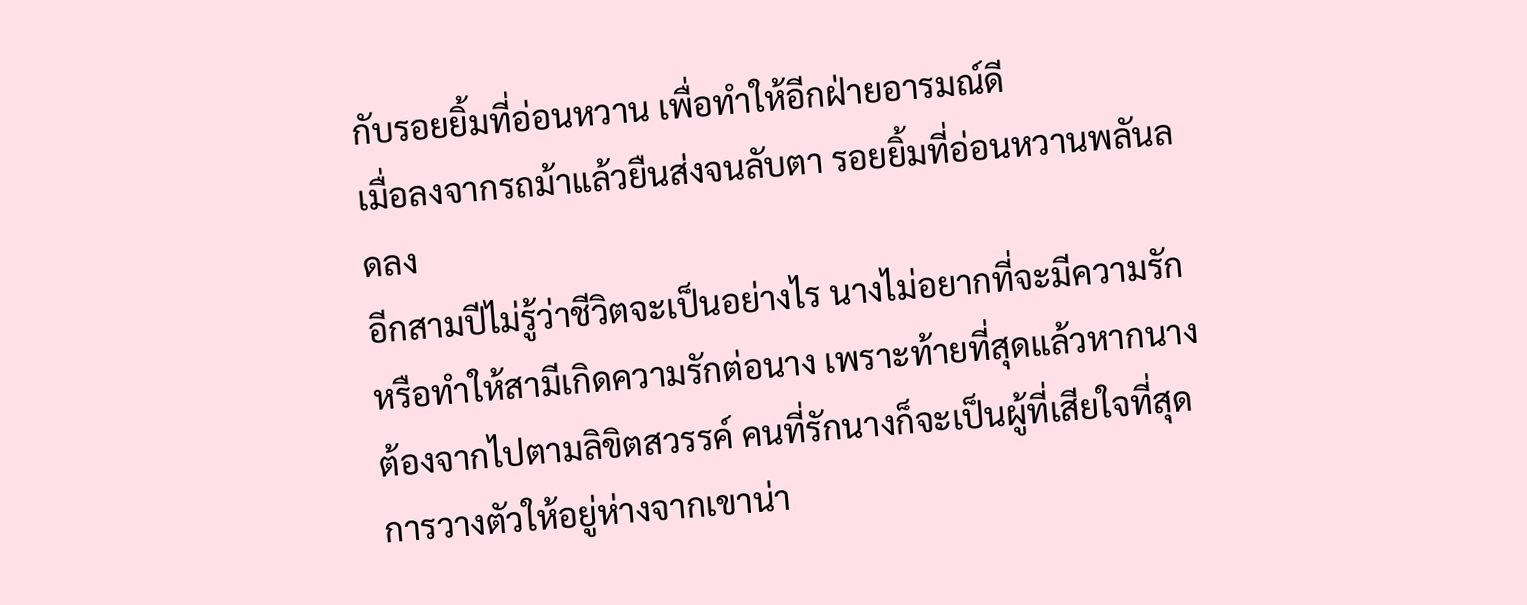กับรอยยิ้มที่อ่อนหวาน เพื่อทำให้อีกฝ่ายอารมณ์ดี
เมื่อลงจากรถม้าแล้วยืนส่งจนลับตา รอยยิ้มที่อ่อนหวานพลันลดลง
อีกสามปีไม่รู้ว่าชีวิตจะเป็นอย่างไร นางไม่อยากที่จะมีความรักหรือทำให้สามีเกิดความรักต่อนาง เพราะท้ายที่สุดแล้วหากนางต้องจากไปตามลิขิตสวรรค์ คนที่รักนางก็จะเป็นผู้ที่เสียใจที่สุด การวางตัวให้อยู่ห่างจากเขาน่า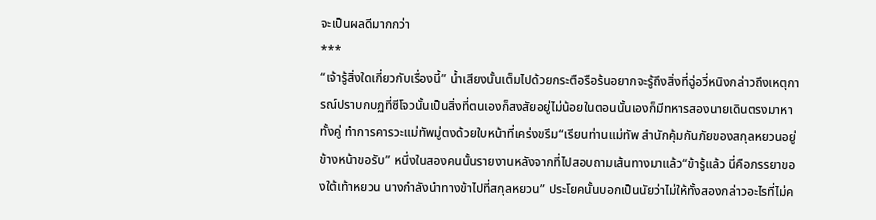จะเป็นผลดีมากกว่า
***
“เจ้ารู้สิ่งใดเกี่ยวกับเรื่องนี้” น้ำเสียงนั้นเต็มไปด้วยกระตือรือร้นอยากจะรู้ถึงสิ่งที่ฉู่อวี่หนิงกล่าวถึงเหตุการณ์ปราบกบฏที่ซีโจวนั้นเป็นสิ่งที่ตนเองก็สงสัยอยู่ไม่น้อยในตอนนั้นเองก็มีทหารสองนายเดินตรงมาหาทั้งคู่ ทำการคารวะแม่ทัพมู่ตงด้วยใบหน้าที่เคร่งขรึม“เรียนท่านแม่ทัพ สำนักคุ้มกันภัยของสกุลหยวนอยู่ข้างหน้าขอรับ” หนึ่งในสองคนนั้นรายงานหลังจากที่ไปสอบถามเส้นทางมาแล้ว“ข้ารู้แล้ว นี่คือภรรยาของใต้เท้าหยวน นางกำลังนำทางข้าไปที่สกุลหยวน” ประโยคนั้นบอกเป็นนัยว่าไม่ให้ทั้งสองกล่าวอะไรที่ไม่ค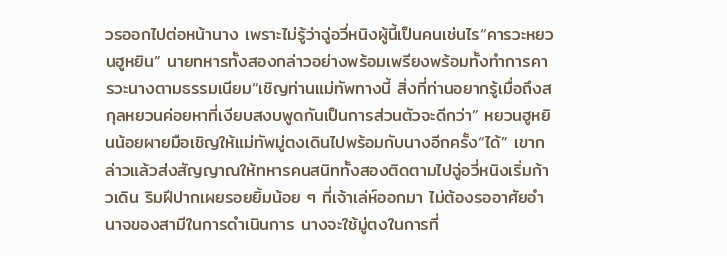วรออกไปต่อหน้านาง เพราะไม่รู้ว่าฉู่อวี่หนิงผู้นี้เป็นคนเช่นไร“คารวะหยวนฮูหยิน” นายทหารทั้งสองกล่าวอย่างพร้อมเพรียงพร้อมทั้งทำการคารวะนางตามธรรมเนียม“เชิญท่านแม่ทัพทางนี้ สิ่งที่ท่านอยากรู้เมื่อถึงสกุลหยวนค่อยหาที่เงียบสงบพูดกันเป็นการส่วนตัวจะดีกว่า” หยวนฮูหยินน้อยผายมือเชิญให้แม่ทัพมู่ตงเดินไปพร้อมกับนางอีกครั้ง“ได้” เขากล่าวแล้วส่งสัญญาณให้ทหารคนสนิททั้งสองติดตามไปฉู่อวี่หนิงเริ่มก้าวเดิน ริมฝีปากเผยรอยยิ้มน้อย ๆ ที่เจ้าเล่ห์ออกมา ไม่ต้องรออาศัยอำนาจของสามีในการดำเนินการ นางจะใช้มู่ตงในการที่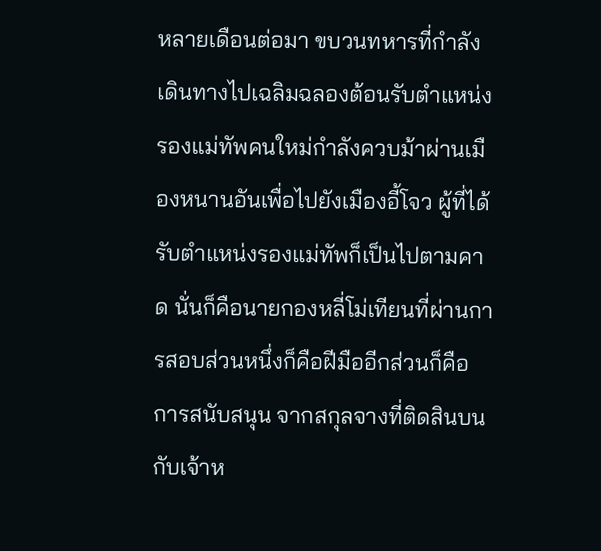หลายเดือนต่อมา ขบวนทหารที่กำลังเดินทางไปเฉลิมฉลองต้อนรับตำแหน่งรองแม่ทัพคนใหม่กำลังควบม้าผ่านเมืองหนานอันเพื่อไปยังเมืองอี้โจว ผู้ที่ได้รับตำแหน่งรองแม่ทัพก็เป็นไปตามคาด นั่นก็คือนายกองหลี่โม่เทียนที่ผ่านการสอบส่วนหนึ่งก็คือฝีมืออีกส่วนก็คือการสนับสนุน จากสกุลจางที่ติดสินบนกับเจ้าห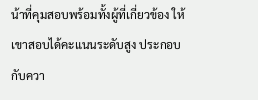น้าที่คุมสอบพร้อมทั้งผู้ที่เกี่ยวข้อง ให้เขาสอบได้คะแนนระดับสูง ประกอบกับควา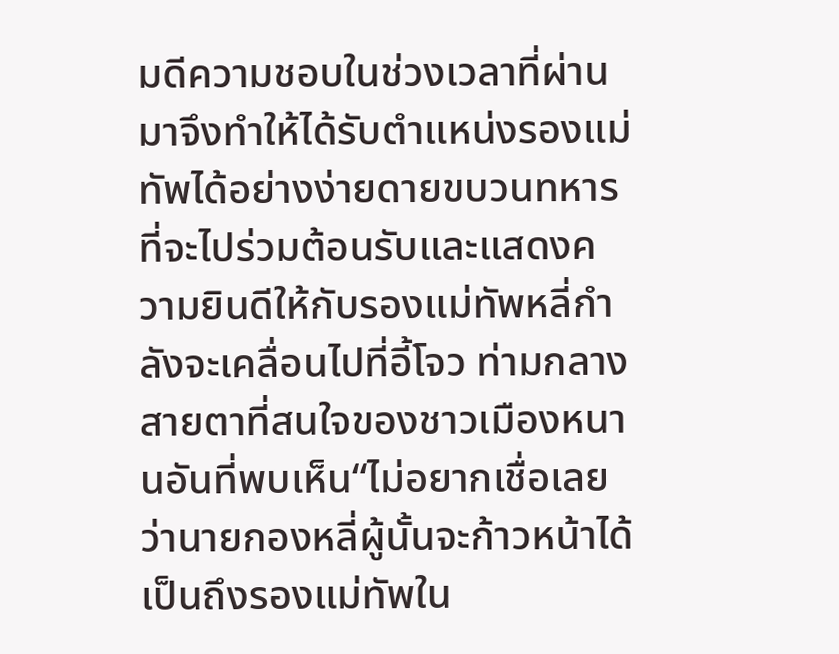มดีความชอบในช่วงเวลาที่ผ่านมาจึงทำให้ได้รับตำแหน่งรองแม่ทัพได้อย่างง่ายดายขบวนทหารที่จะไปร่วมต้อนรับและแสดงความยินดีให้กับรองแม่ทัพหลี่กำลังจะเคลื่อนไปที่อี้โจว ท่ามกลางสายตาที่สนใจของชาวเมืองหนานอันที่พบเห็น“ไม่อยากเชื่อเลยว่านายกองหลี่ผู้นั้นจะก้าวหน้าได้เป็นถึงรองแม่ทัพใน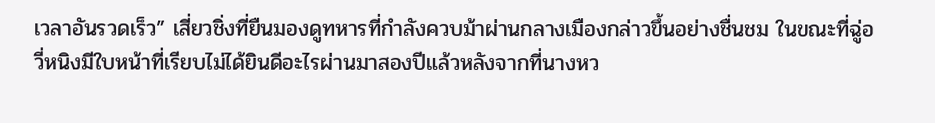เวลาอันรวดเร็ว” เสี่ยวชิ่งที่ยืนมองดูทหารที่กำลังควบม้าผ่านกลางเมืองกล่าวขึ้นอย่างชื่นชม ในขณะที่ฉู่อวี่หนิงมีใบหน้าที่เรียบไม่ได้ยินดีอะไรผ่านมาสองปีแล้วหลังจากที่นางหว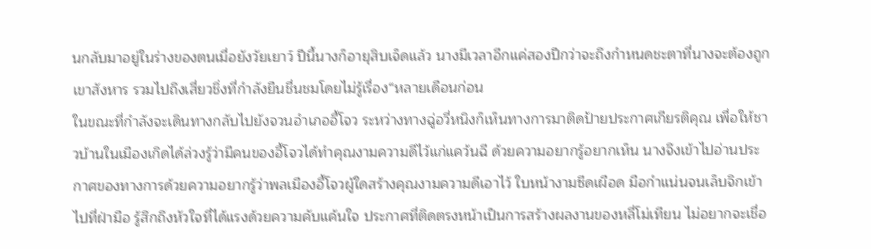นกลับมาอยู่ในร่างของตนเมื่อยังวัยเยาว์ ปีนี้นางก็อายุสิบเจ็ดแล้ว นางมีเวลาอีกแค่สองปีกว่าจะถึงกำหนดชะตาที่นางจะต้องถูกเขาสังหาร รวมไปถึงเสี่ยวชิ่งที่กำลังยืนชื่นชมโดยไม่รู้เรื่อง“หลายเดือนก่อน
ในขณะที่กำลังจะเดินทางกลับไปยังจวนอำเภออี้โจว ระหว่างทางฉู่อวี่หนิงก็เห็นทางการมาติดป้ายประกาศเกียรติคุณ เพื่อให้ชาวบ้านในเมืองเกิดได้ล่วงรู้ว่ามีคนของอี้โจวได้ทำคุณงามความดีไว้แก่แคว้นฉี ด้วยความอยากรู้อยากเห็น นางจึงเข้าไปอ่านประกาศของทางการด้วยความอยากรู้ว่าพลเมืองอี้โจวผู้ใดสร้างคุณงามความดีเอาไว้ ใบหน้างามซีดเผือด มือกำแน่นจนเล็บจิกเข้าไปที่ฝ่ามือ รู้สึกถึงหัวใจที่ได้แรงด้วยความคับแค้นใจ ประกาศที่ติดตรงหน้าเป็นการสร้างผลงานของหลี่โม่เทียน ไม่อยากจะเชื่อ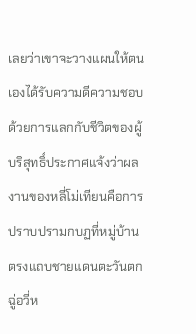เลยว่าเขาจะวางแผนให้ตนเองได้รับความดีความชอบด้วยการแลกกับชีวิตของผู้บริสุทธิ์ประกาศแจ้งว่าผลงานของหลี่โม่เทียนคือการปราบปรามกบฏที่หมู่บ้านตรงแถบชายแดนตะวันตก ฉู่อวี่ห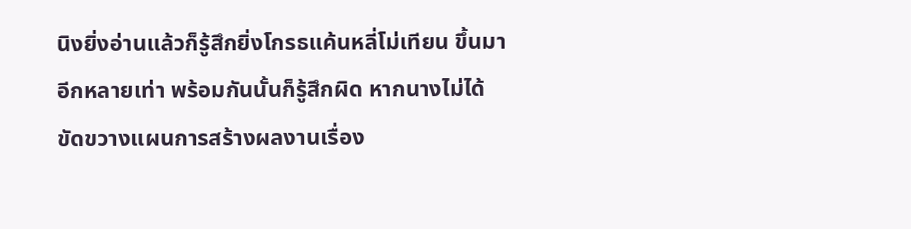นิงยิ่งอ่านแล้วก็รู้สึกยิ่งโกรธแค้นหลี่โม่เทียน ขึ้นมาอีกหลายเท่า พร้อมกันนั้นก็รู้สึกผิด หากนางไม่ได้ขัดขวางแผนการสร้างผลงานเรื่อง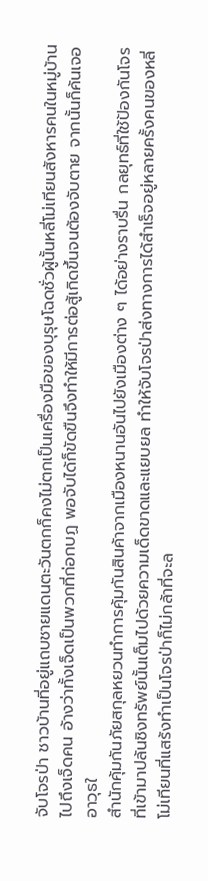จับโจรป่า ชาวบ้านที่อยู่แถบชายแดนตะวันตกก็คงไม่ตกเป็นเครื่องมือของบุรุษโฉดชั่วผู้นั้นหลี่โม่เทียนสังหารคนในหมู่บ้านไปถึงเจ็ดคน อ้างว่าทั้งเจ็ดเป็นพวกที่ก่อกบฏ พอจับได้ก็ขัดขืนจึงทำให้มีการต่อสู้เกิดขึ้นจนต้องจับตาย จากนั้นก็ค้นเจออาวุธใ
สำนักคุ้มกันภัยสกุลหยวนทำการคุ้มกันสินค้าจากเมืองหนานอันไปยังเมืองต่าง ๆ ได้อย่างราบรื่น กลยุทธ์ที่ใช้ป้องกันโจรที่เข้ามาปล้นชิงทรัพย์นั้นเต็มไปด้วยความเด็ดขาดและแยบยล ทำให้จับโจรป่าส่งทางการได้สำเร็จอยู่หลายครั้งคนของหลี่โม่เทียนที่แสร้งทำเป็นโจรป่าก็ไม่กล้าที่จะล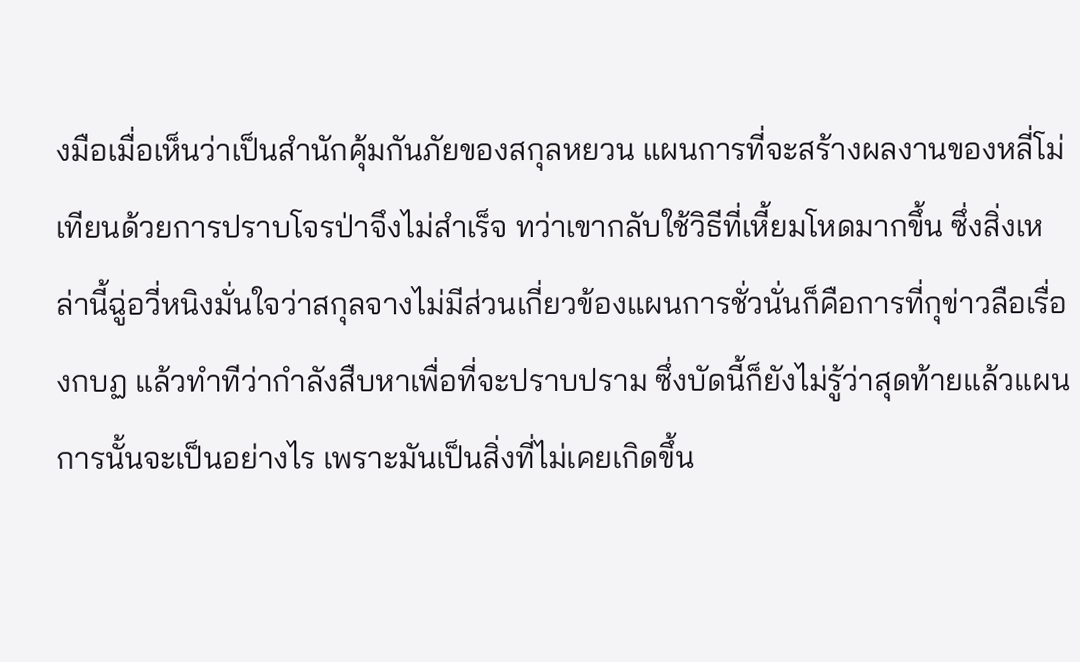งมือเมื่อเห็นว่าเป็นสำนักคุ้มกันภัยของสกุลหยวน แผนการที่จะสร้างผลงานของหลี่โม่เทียนด้วยการปราบโจรป่าจึงไม่สำเร็จ ทว่าเขากลับใช้วิธีที่เหี้ยมโหดมากขึ้น ซึ่งสิ่งเหล่านี้ฉู่อวี่หนิงมั่นใจว่าสกุลจางไม่มีส่วนเกี่ยวข้องแผนการชั่วนั่นก็คือการที่กุข่าวลือเรื่องกบฏ แล้วทำทีว่ากำลังสืบหาเพื่อที่จะปราบปราม ซึ่งบัดนี้ก็ยังไม่รู้ว่าสุดท้ายแล้วแผนการนั้นจะเป็นอย่างไร เพราะมันเป็นสิ่งที่ไม่เคยเกิดขึ้น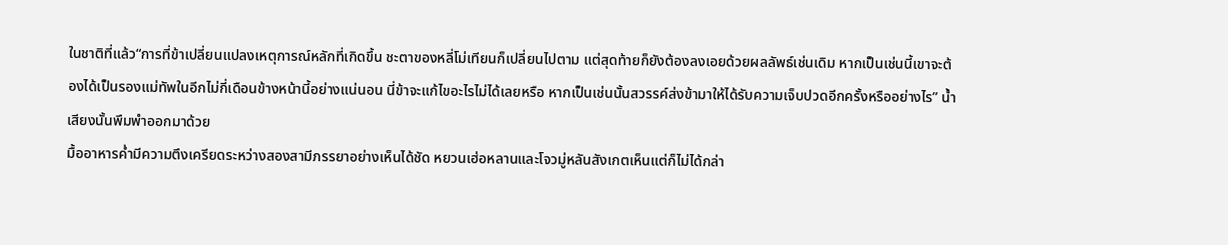ในชาติที่แล้ว“การที่ข้าเปลี่ยนแปลงเหตุการณ์หลักที่เกิดขึ้น ชะตาของหลี่โม่เทียนก็เปลี่ยนไปตาม แต่สุดท้ายก็ยังต้องลงเอยด้วยผลลัพธ์เช่นเดิม หากเป็นเช่นนี้เขาจะต้องได้เป็นรองแม่ทัพในอีกไม่กี่เดือนข้างหน้านี้อย่างแน่นอน นี่ข้าจะแก้ไขอะไรไม่ได้เลยหรือ หากเป็นเช่นนั้นสวรรค์ส่งข้ามาให้ได้รับความเจ็บปวดอีกครั้งหรืออย่างไร” น้ำเสียงนั้นพึมพำออกมาด้วย
มื้ออาหารค่ำมีความตึงเครียดระหว่างสองสามีภรรยาอย่างเห็นได้ชัด หยวนเฮ่อหลานและโจวมู่หลันสังเกตเห็นแต่ก็ไม่ได้กล่า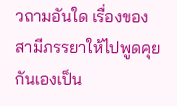วถามอันใด เรื่องของสามีภรรยาให้ไปพูดคุยกันเองเป็น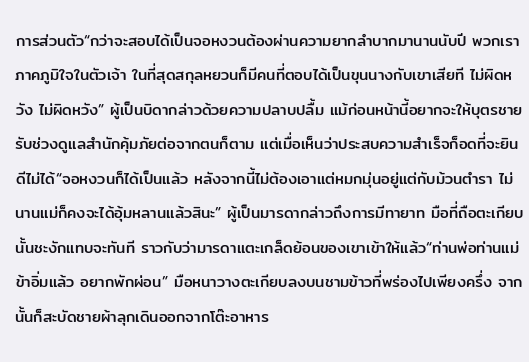การส่วนตัว“กว่าจะสอบได้เป็นจอหงวนต้องผ่านความยากลำบากมานานนับปี พวกเราภาคภูมิใจในตัวเจ้า ในที่สุดสกุลหยวนก็มีคนที่ตอบได้เป็นขุนนางกับเขาเสียที ไม่ผิดหวัง ไม่ผิดหวัง” ผู้เป็นบิดากล่าวด้วยความปลาบปลื้ม แม้ก่อนหน้านี้อยากจะให้บุตรชายรับช่วงดูแลสำนักคุ้มภัยต่อจากตนก็ตาม แต่เมื่อเห็นว่าประสบความสำเร็จก็อดที่จะยินดีไม่ได้“จอหงวนก็ได้เป็นแล้ว หลังจากนี้ไม่ต้องเอาแต่หมกมุ่นอยู่แต่กับม้วนตำรา ไม่นานแม่ก็คงจะได้อุ้มหลานแล้วสินะ” ผู้เป็นมารดากล่าวถึงการมีทายาท มือที่ถือตะเกียบนั้นชะงักแทบจะทันที ราวกับว่ามารดาแตะเกล็ดย้อนของเขาเข้าให้แล้ว“ท่านพ่อท่านแม่ ข้าอิ่มแล้ว อยากพักผ่อน” มือหนาวางตะเกียบลงบนชามข้าวที่พร่องไปเพียงครึ่ง จากนั้นก็สะบัดชายผ้าลุกเดินออกจากโต๊ะอาหาร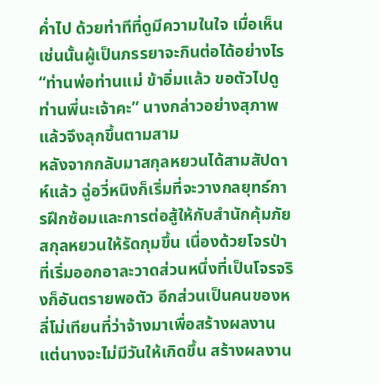ค่ำไป ด้วยท่าทีที่ดูมีความในใจ เมื่อเห็นเช่นนั้นผู้เป็นภรรยาจะกินต่อได้อย่างไร“ท่านพ่อท่านแม่ ข้าอิ่มแล้ว ขอตัวไปดูท่านพี่นะเจ้าคะ” นางกล่าวอย่างสุภาพแล้วจึงลุกขึ้นตามสาม
หลังจากกลับมาสกุลหยวนได้สามสัปดาห์แล้ว ฉู่อวี่หนิงก็เริ่มที่จะวางกลยุทธ์การฝึกซ้อมและการต่อสู้ให้กับสำนักคุ้มภัยสกุลหยวนให้รัดกุมขึ้น เนื่องด้วยโจรป่าที่เริ่มออกอาละวาดส่วนหนึ่งที่เป็นโจรจริงก็อันตรายพอตัว อีกส่วนเป็นคนของหลี่โม่เทียนที่ว่าจ้างมาเพื่อสร้างผลงานแต่นางจะไม่มีวันให้เกิดขึ้น สร้างผลงาน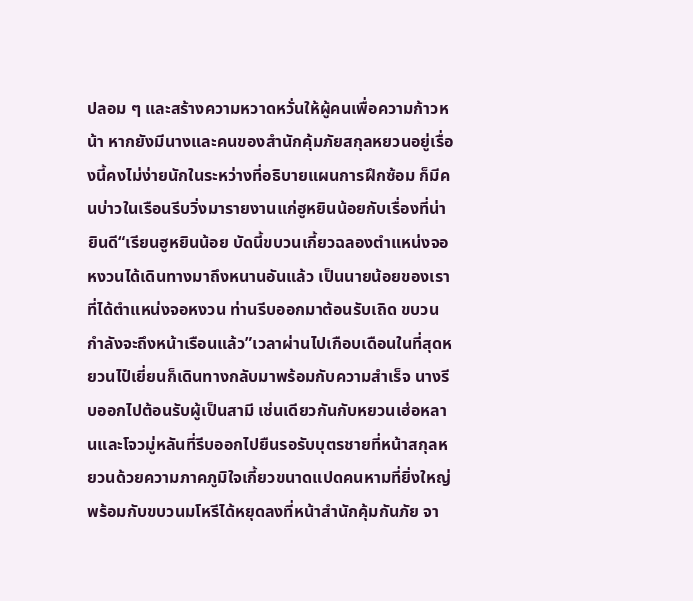ปลอม ๆ และสร้างความหวาดหวั่นให้ผู้คนเพื่อความก้าวหน้า หากยังมีนางและคนของสำนักคุ้มภัยสกุลหยวนอยู่เรื่องนี้คงไม่ง่ายนักในระหว่างที่อธิบายแผนการฝึกซ้อม ก็มีคนบ่าวในเรือนรีบวิ่งมารายงานแก่ฮูหยินน้อยกับเรื่องที่น่ายินดี“เรียนฮูหยินน้อย บัดนี้ขบวนเกี้ยวฉลองตำแหน่งจอหงวนได้เดินทางมาถึงหนานอันแล้ว เป็นนายน้อยของเราที่ได้ตำแหน่งจอหงวน ท่านรีบออกมาต้อนรับเถิด ขบวนกำลังจะถึงหน้าเรือนแล้ว”เวลาผ่านไปเกือบเดือนในที่สุดหยวนไป๋เยี่ยนก็เดินทางกลับมาพร้อมกับความสำเร็จ นางรีบออกไปต้อนรับผู้เป็นสามี เช่นเดียวกันกับหยวนเฮ่อหลานและโจวมู่หลันที่รีบออกไปยืนรอรับบุตรชายที่หน้าสกุลหยวนด้วยความภาคภูมิใจเกี้ยวขนาดแปดคนหามที่ยิ่งใหญ่พร้อมกับขบวนมโหรีได้หยุดลงที่หน้าสำนักคุ้มกันภัย จา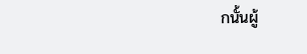กนั้นผู้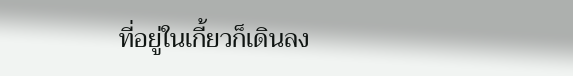ที่อยู่ในเกี้ยวก็เดินลง